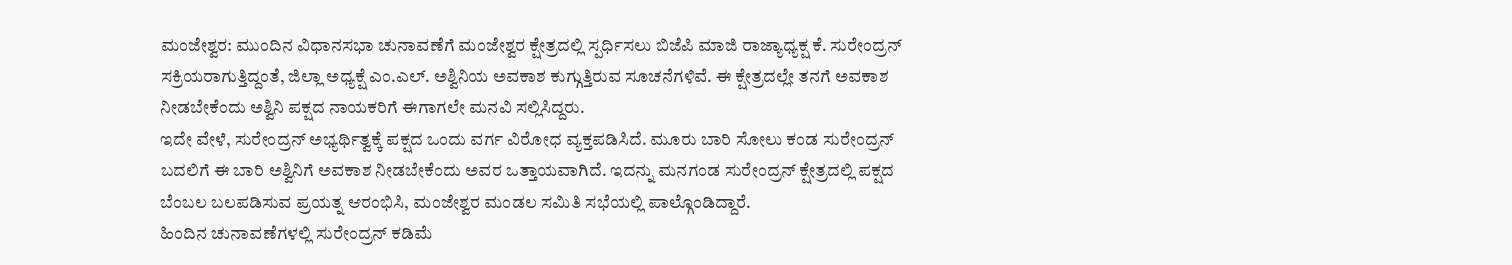ಮಂಜೇಶ್ವರ: ಮುಂದಿನ ವಿಧಾನಸಭಾ ಚುನಾವಣೆಗೆ ಮಂಜೇಶ್ವರ ಕ್ಷೇತ್ರದಲ್ಲಿ ಸ್ಪರ್ಧಿಸಲು ಬಿಜೆಪಿ ಮಾಜಿ ರಾಜ್ಯಾಧ್ಯಕ್ಷ ಕೆ. ಸುರೇಂದ್ರನ್ ಸಕ್ರಿಯರಾಗುತ್ತಿದ್ದಂತೆ, ಜಿಲ್ಲಾ ಅಧ್ಯಕ್ಷೆ ಎಂ.ಎಲ್. ಅಶ್ವಿನಿಯ ಅವಕಾಶ ಕುಗ್ಗುತ್ತಿರುವ ಸೂಚನೆಗಳಿವೆ. ಈ ಕ್ಷೇತ್ರದಲ್ಲೇ ತನಗೆ ಅವಕಾಶ ನೀಡಬೇಕೆಂದು ಅಶ್ವಿನಿ ಪಕ್ಷದ ನಾಯಕರಿಗೆ ಈಗಾಗಲೇ ಮನವಿ ಸಲ್ಲಿಸಿದ್ದರು.
ಇದೇ ವೇಳೆ, ಸುರೇಂದ್ರನ್ ಅಭ್ಯರ್ಥಿತ್ವಕ್ಕೆ ಪಕ್ಷದ ಒಂದು ವರ್ಗ ವಿರೋಧ ವ್ಯಕ್ತಪಡಿಸಿದೆ. ಮೂರು ಬಾರಿ ಸೋಲು ಕಂಡ ಸುರೇಂದ್ರನ್ ಬದಲಿಗೆ ಈ ಬಾರಿ ಅಶ್ವಿನಿಗೆ ಅವಕಾಶ ನೀಡಬೇಕೆಂದು ಅವರ ಒತ್ತಾಯವಾಗಿದೆ. ಇದನ್ನು ಮನಗಂಡ ಸುರೇಂದ್ರನ್ ಕ್ಷೇತ್ರದಲ್ಲಿ ಪಕ್ಷದ ಬೆಂಬಲ ಬಲಪಡಿಸುವ ಪ್ರಯತ್ನ ಆರಂಭಿಸಿ, ಮಂಜೇಶ್ವರ ಮಂಡಲ ಸಮಿತಿ ಸಭೆಯಲ್ಲಿ ಪಾಲ್ಗೊಂಡಿದ್ದಾರೆ.
ಹಿಂದಿನ ಚುನಾವಣೆಗಳಲ್ಲಿ ಸುರೇಂದ್ರನ್ ಕಡಿಮೆ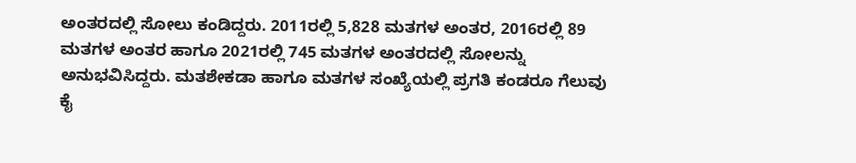ಅಂತರದಲ್ಲಿ ಸೋಲು ಕಂಡಿದ್ದರು. 2011ರಲ್ಲಿ 5,828 ಮತಗಳ ಅಂತರ, 2016ರಲ್ಲಿ 89 ಮತಗಳ ಅಂತರ ಹಾಗೂ 2021ರಲ್ಲಿ 745 ಮತಗಳ ಅಂತರದಲ್ಲಿ ಸೋಲನ್ನು ಅನುಭವಿಸಿದ್ದರು. ಮತಶೇಕಡಾ ಹಾಗೂ ಮತಗಳ ಸಂಖ್ಯೆಯಲ್ಲಿ ಪ್ರಗತಿ ಕಂಡರೂ ಗೆಲುವು ಕೈ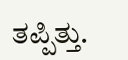ತಪ್ಪಿತ್ತು.